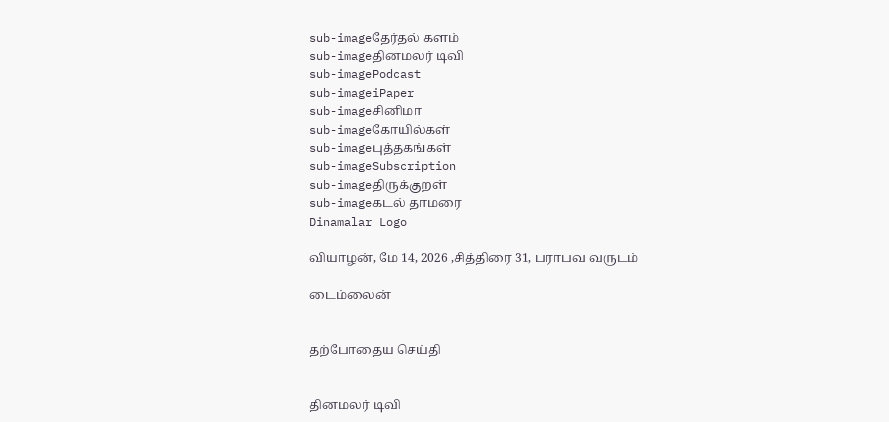sub-imageதேர்தல் களம்
sub-imageதினமலர் டிவி
sub-imagePodcast
sub-imageiPaper
sub-imageசினிமா
sub-imageகோயில்கள்
sub-imageபுத்தகங்கள்
sub-imageSubscription
sub-imageதிருக்குறள்
sub-imageகடல் தாமரை
Dinamalar Logo

வியாழன், மே 14, 2026 ,சித்திரை 31, பராபவ வருடம்

டைம்லைன்


தற்போதைய செய்தி


தினமலர் டிவி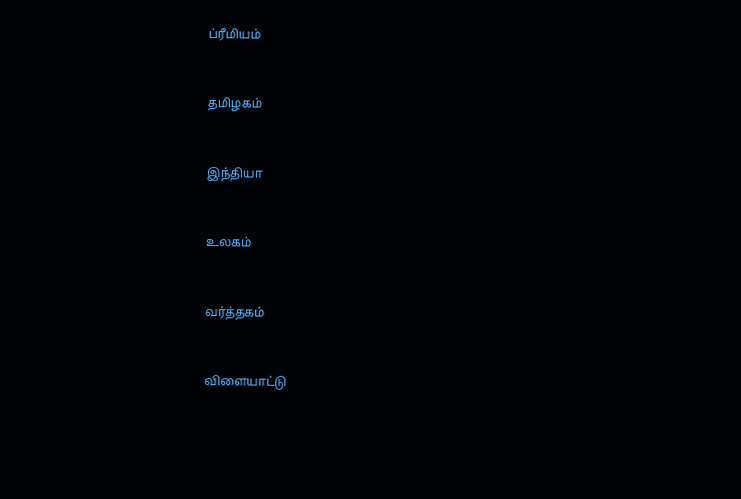ப்ரீமியம்


தமிழகம்


இந்தியா


உலகம்


வர்த்தகம்


விளையாட்டு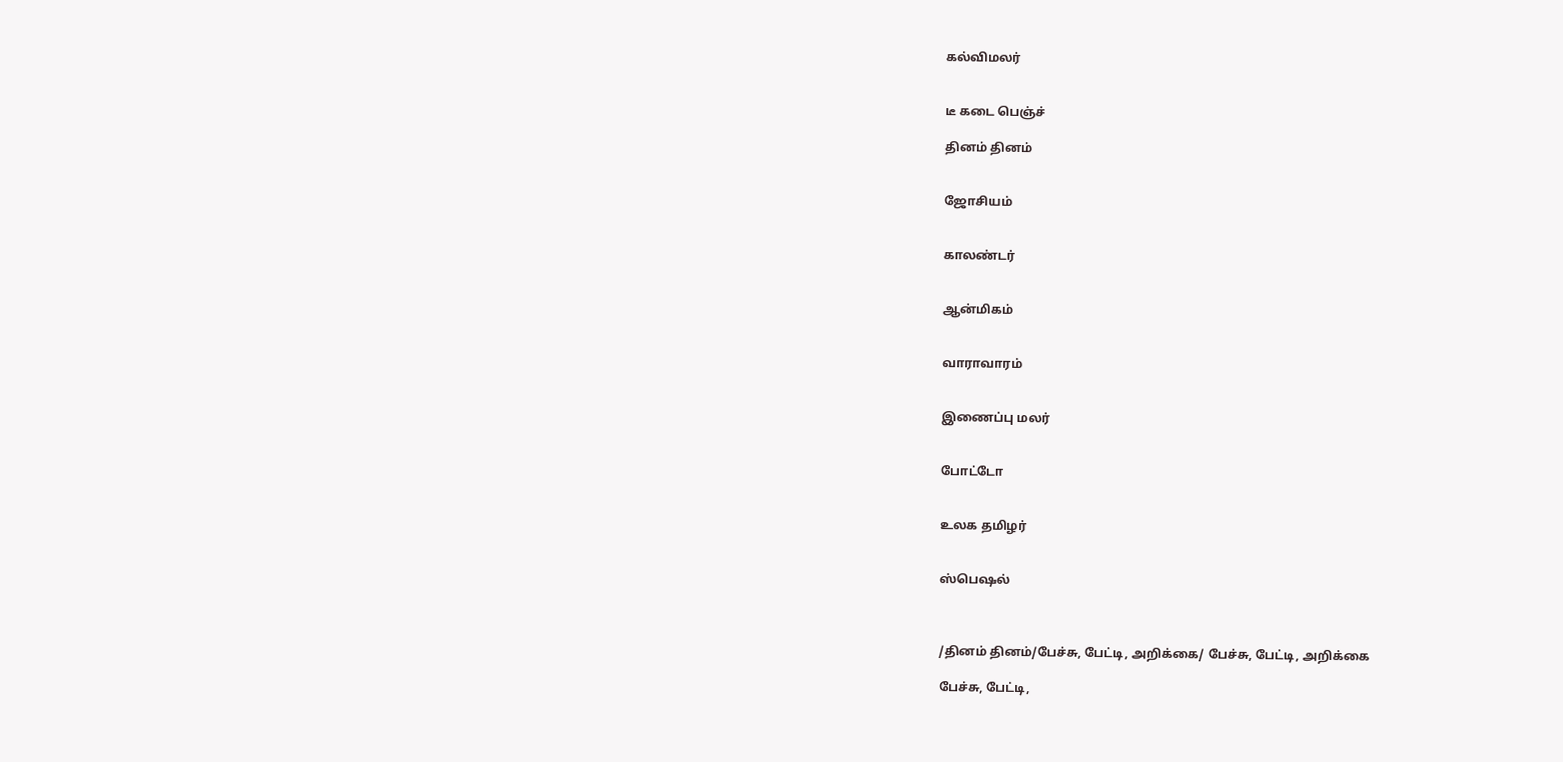கல்விமலர்


டீ கடை பெஞ்ச்

தினம் தினம்


ஜோசியம்


காலண்டர்


ஆன்மிகம்


வாராவாரம்


இணைப்பு மலர்


போட்டோ


உலக தமிழர்


ஸ்பெஷல்



/தினம் தினம்/பேச்சு, பேட்டி, அறிக்கை/ பேச்சு, பேட்டி, அறிக்கை

பேச்சு, பேட்டி,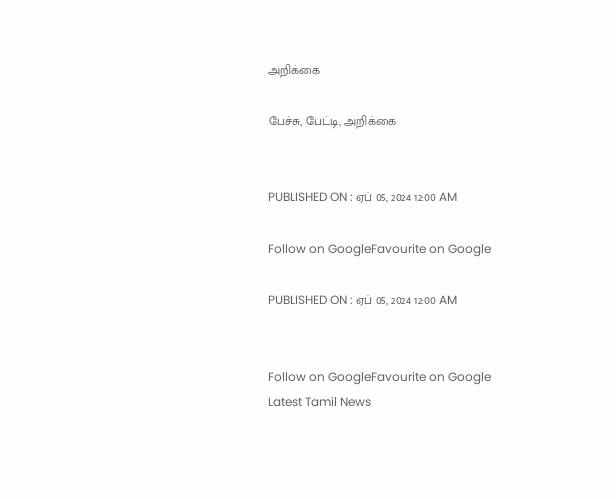அறிக்கை

பேச்சு, பேட்டி, அறிக்கை


PUBLISHED ON : ஏப் 05, 2024 12:00 AM

Follow on GoogleFavourite on Google

PUBLISHED ON : ஏப் 05, 2024 12:00 AM


Follow on GoogleFavourite on Google
Latest Tamil News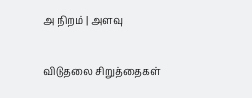அ நிறம் | அளவு

விடுதலை சிறுத்தைகள்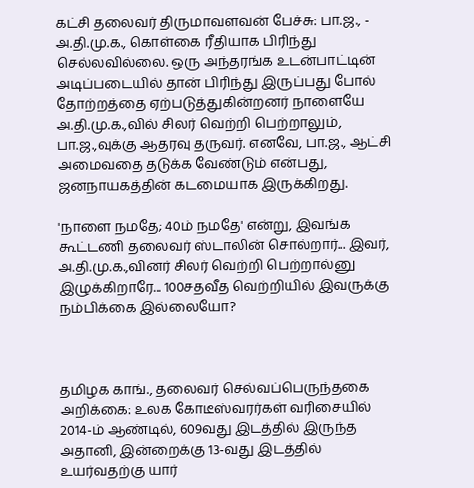கட்சி தலைவர் திருமாவளவன் பேச்சு: பா.ஜ., - அ.தி.மு.க., கொள்கை ரீதியாக பிரிந்து செல்லவில்லை. ஒரு அந்தரங்க உடன்பாட்டின் அடிப்படையில் தான் பிரிந்து இருப்பது போல் தோற்றத்தை ஏற்படுத்துகின்றனர் நாளையே அ.தி.மு.க.,வில் சிலர் வெற்றி பெற்றாலும், பா.ஜ.,வுக்கு ஆதரவு தருவர். எனவே, பா.ஜ., ஆட்சி அமைவதை தடுக்க வேண்டும் என்பது, ஜனநாயகத்தின் கடமையாக இருக்கிறது.

'நாளை நமதே; 40ம் நமதே' என்று, இவங்க கூட்டணி தலைவர் ஸ்டாலின் சொல்றார்... இவர், அ.தி.மு.க.,வினர் சிலர் வெற்றி பெற்றால்னு இழுக்கிறாரே... 100சதவீத வெற்றியில் இவருக்கு நம்பிக்கை இல்லையோ?



தமிழக காங்., தலைவர் செல்வப்பெருந்தகை அறிக்கை: உலக கோடீஸ்வரர்கள் வரிசையில் 2014-ம் ஆண்டில், 609வது இடத்தில் இருந்த அதானி, இன்றைக்கு 13-வது இடத்தில் உயர்வதற்கு யார்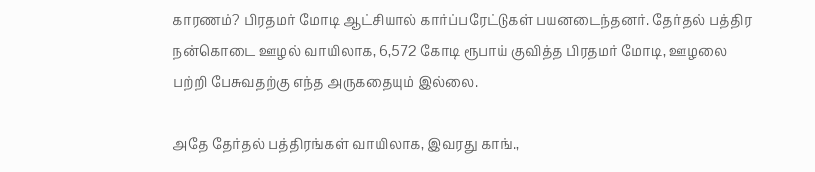காரணம்? பிரதமர் மோடி ஆட்சியால் கார்ப்பரேட்டுகள் பயனடைந்தனர். தேர்தல் பத்திர நன்கொடை ஊழல் வாயிலாக, 6,572 கோடி ரூபாய் குவித்த பிரதமர் மோடி, ஊழலை பற்றி பேசுவதற்கு எந்த அருகதையும் இல்லை.

அதே தேர்தல் பத்திரங்கள் வாயிலாக, இவரது காங்.,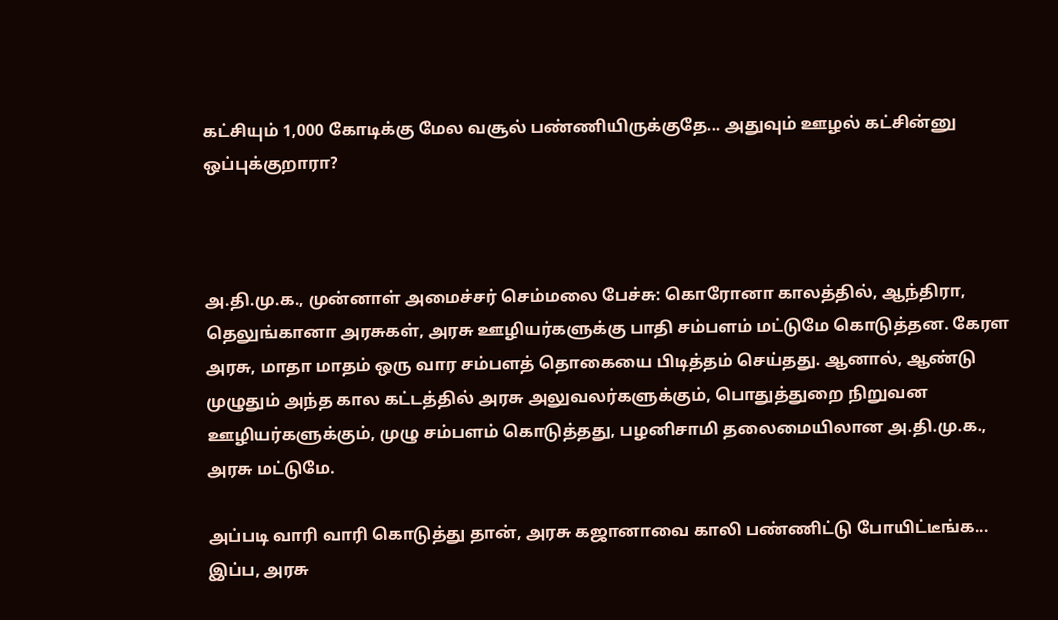கட்சியும் 1,000 கோடிக்கு மேல வசூல் பண்ணியிருக்குதே... அதுவும் ஊழல் கட்சின்னு ஒப்புக்குறாரா?



அ.தி.மு.க., முன்னாள் அமைச்சர் செம்மலை பேச்சு: கொரோனா காலத்தில், ஆந்திரா, தெலுங்கானா அரசுகள், அரசு ஊழியர்களுக்கு பாதி சம்பளம் மட்டுமே கொடுத்தன. கேரள அரசு, மாதா மாதம் ஒரு வார சம்பளத் தொகையை பிடித்தம் செய்தது. ஆனால், ஆண்டு முழுதும் அந்த கால கட்டத்தில் அரசு அலுவலர்களுக்கும், பொதுத்துறை நிறுவன ஊழியர்களுக்கும், முழு சம்பளம் கொடுத்தது, பழனிசாமி தலைமையிலான அ.தி.மு.க., அரசு மட்டுமே.

அப்படி வாரி வாரி கொடுத்து தான், அரசு கஜானாவை காலி பண்ணிட்டு போயிட்டீங்க... இப்ப, அரசு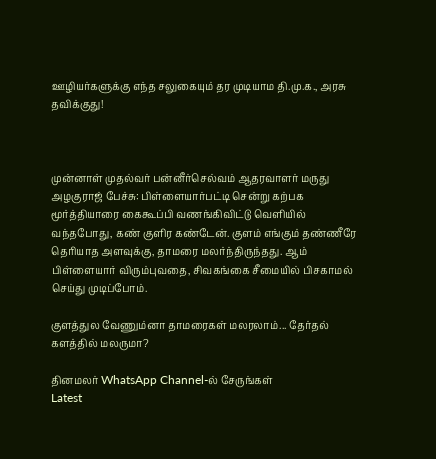ஊழியர்களுக்கு எந்த சலுகையும் தர முடியாம தி.மு.க., அரசு தவிக்குது!



முன்னாள் முதல்வர் பன்னீர்செல்வம் ஆதரவாளர் மருது அழகுராஜ் பேச்சு: பிள்ளையார்பட்டி சென்று கற்பக மூர்த்தியாரை கைகூப்பி வணங்கிவிட்டு வெளியில் வந்தபோது, கண் குளிர கண்டேன். குளம் எங்கும் தண்ணீரே தெரியாத அளவுக்கு, தாமரை மலர்ந்திருந்தது. ஆம் பிள்ளையார் விரும்புவதை, சிவகங்கை சீமையில் பிசகாமல் செய்து முடிப்போம்.

குளத்துல வேணும்னா தாமரைகள் மலரலாம்... தேர்தல் களத்தில் மலருமா?

தினமலர் WhatsApp Channel-ல் சேருங்கள்
Latest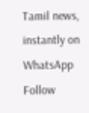Tamil news, instantly on WhatsApp
Follow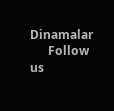Dinamalar
      Follow us